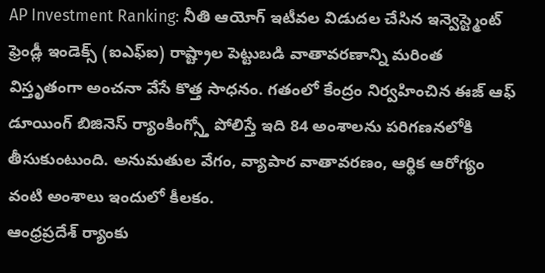AP Investment Ranking: నీతి ఆయోగ్ ఇటీవల విడుదల చేసిన ఇన్వెస్ట్మెంట్ ఫ్రెండ్లీ ఇండెక్స్ (ఐఎఫ్ఐ) రాష్ట్రాల పెట్టుబడి వాతావరణాన్ని మరింత విస్తృతంగా అంచనా వేసే కొత్త సాధనం. గతంలో కేంద్రం నిర్వహించిన ఈజ్ ఆఫ్ డూయింగ్ బిజినెస్ ర్యాంకింగ్స్తో పోలిస్తే ఇది 84 అంశాలను పరిగణనలోకి తీసుకుంటుంది. అనుమతుల వేగం, వ్యాపార వాతావరణం, ఆర్థిక ఆరోగ్యం వంటి అంశాలు ఇందులో కీలకం.
ఆంధ్రప్రదేశ్ ర్యాంకు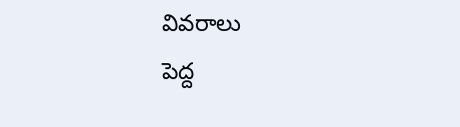వివరాలు
పెద్ద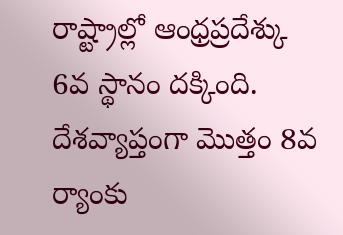రాష్ట్రాల్లో ఆంధ్రప్రదేశ్కు 6వ స్థానం దక్కింది. దేశవ్యాప్తంగా మొత్తం 8వ ర్యాంకు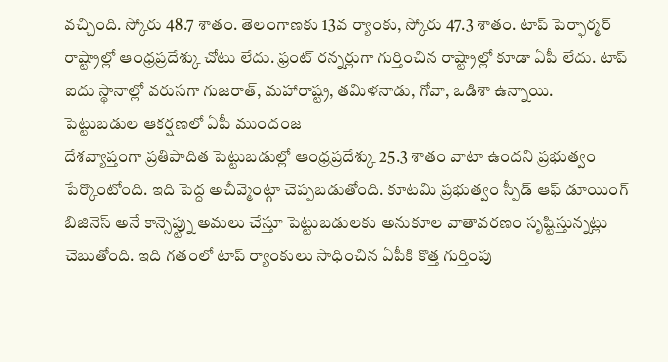వచ్చింది. స్కోరు 48.7 శాతం. తెలంగాణకు 13వ ర్యాంకు, స్కోరు 47.3 శాతం. టాప్ పెర్ఫార్మర్ రాష్ట్రాల్లో ఆంధ్రప్రదేశ్కు చోటు లేదు. ఫ్రంట్ రన్నర్లుగా గుర్తించిన రాష్ట్రాల్లో కూడా ఏపీ లేదు. టాప్ ఐదు స్థానాల్లో వరుసగా గుజరాత్, మహారాష్ట్ర, తమిళనాడు, గోవా, ఒడిశా ఉన్నాయి.
పెట్టుబడుల ఆకర్షణలో ఏపీ ముందంజ
దేశవ్యాప్తంగా ప్రతిపాదిత పెట్టుబడుల్లో ఆంధ్రప్రదేశ్కు 25.3 శాతం వాటా ఉందని ప్రభుత్వం పేర్కొంటోంది. ఇది పెద్ద అచీవ్మెంట్గా చెప్పబడుతోంది. కూటమి ప్రభుత్వం స్పీడ్ ఆఫ్ డూయింగ్ బిజినెస్ అనే కాన్సెప్ట్ను అమలు చేస్తూ పెట్టుబడులకు అనుకూల వాతావరణం సృష్టిస్తున్నట్లు చెబుతోంది. ఇది గతంలో టాప్ ర్యాంకులు సాధించిన ఏపీకి కొత్త గుర్తింపు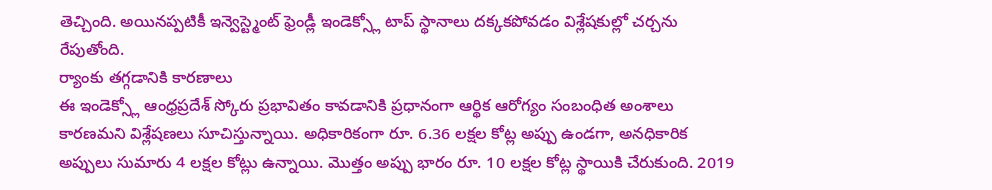తెచ్చింది. అయినప్పటికీ ఇన్వెస్ట్మెంట్ ఫ్రెండ్లీ ఇండెక్స్లో టాప్ స్థానాలు దక్కకపోవడం విశ్లేషకుల్లో చర్చను రేపుతోంది.
ర్యాంకు తగ్గడానికి కారణాలు
ఈ ఇండెక్స్లో ఆంధ్రప్రదేశ్ స్కోరు ప్రభావితం కావడానికి ప్రధానంగా ఆర్థిక ఆరోగ్యం సంబంధిత అంశాలు కారణమని విశ్లేషణలు సూచిస్తున్నాయి. అధికారికంగా రూ. 6.36 లక్షల కోట్ల అప్పు ఉండగా, అనధికారిక అప్పులు సుమారు 4 లక్షల కోట్లు ఉన్నాయి. మొత్తం అప్పు భారం రూ. 10 లక్షల కోట్ల స్థాయికి చేరుకుంది. 2019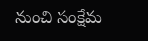నుంచి సంక్షేమ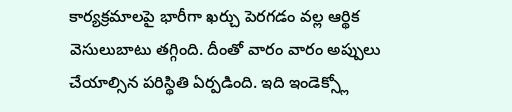కార్యక్రమాలపై భారీగా ఖర్చు పెరగడం వల్ల ఆర్థిక వెసులుబాటు తగ్గింది. దీంతో వారం వారం అప్పులు చేయాల్సిన పరిస్థితి ఏర్పడింది. ఇది ఇండెక్స్లో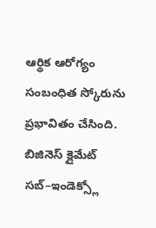ఆర్థిక ఆరోగ్యం సంబంధిత స్కోరును ప్రభావితం చేసింది. బిజినెస్ క్లైమేట్ సబ్–ఇండెక్స్లో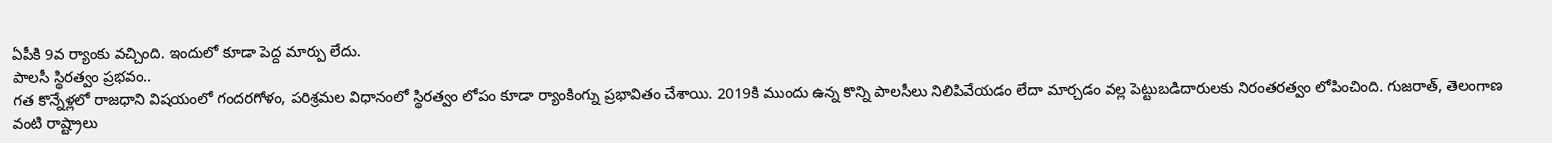ఏపీకి 9వ ర్యాంకు వచ్చింది. ఇందులో కూడా పెద్ద మార్పు లేదు.
పాలసీ స్థిరత్వం ప్రభవం..
గత కొన్నేళ్లలో రాజధాని విషయంలో గందరగోళం, పరిశ్రమల విధానంలో స్థిరత్వం లోపం కూడా ర్యాంకింగ్ను ప్రభావితం చేశాయి. 2019కి ముందు ఉన్న కొన్ని పాలసీలు నిలిపివేయడం లేదా మార్చడం వల్ల పెట్టుబడిదారులకు నిరంతరత్వం లోపించింది. గుజరాత్, తెలంగాణ వంటి రాష్ట్రాలు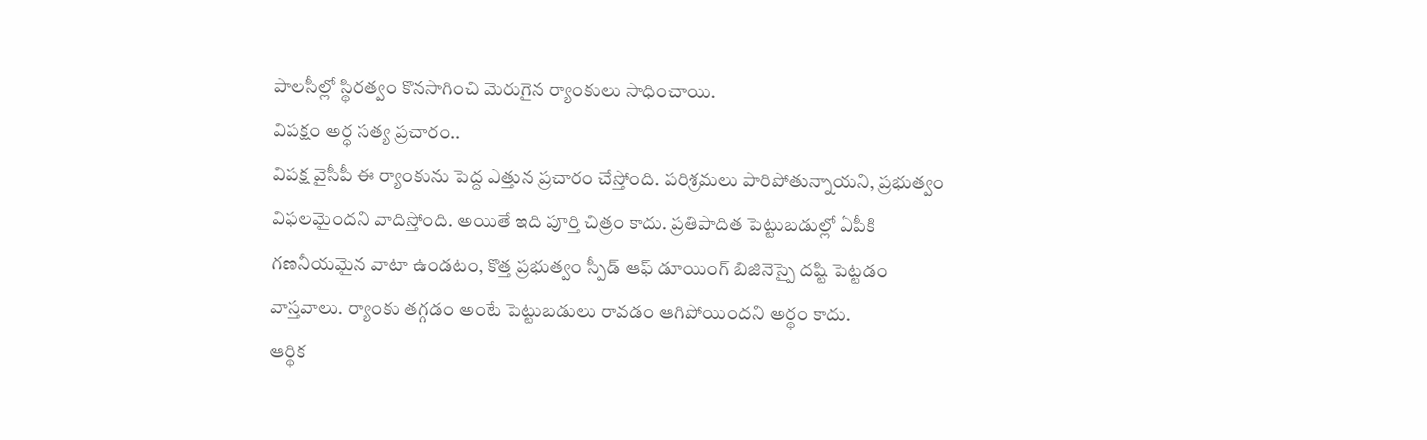పాలసీల్లో స్థిరత్వం కొనసాగించి మెరుగైన ర్యాంకులు సాధించాయి.
విపక్షం అర్ధ సత్య ప్రచారం..
విపక్ష వైసీపీ ఈ ర్యాంకును పెద్ద ఎత్తున ప్రచారం చేస్తోంది. పరిశ్రమలు పారిపోతున్నాయని, ప్రభుత్వం విఫలమైందని వాదిస్తోంది. అయితే ఇది పూర్తి చిత్రం కాదు. ప్రతిపాదిత పెట్టుబడుల్లో ఏపీకి గణనీయమైన వాటా ఉండటం, కొత్త ప్రభుత్వం స్పీడ్ ఆఫ్ డూయింగ్ బిజినెస్పై దష్టి పెట్టడం వాస్తవాలు. ర్యాంకు తగ్గడం అంటే పెట్టుబడులు రావడం ఆగిపోయిందని అర్థం కాదు.
ఆర్థిక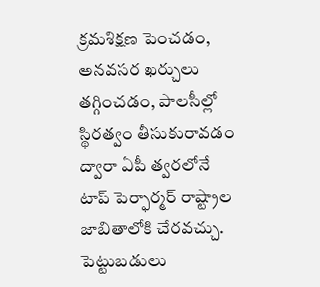క్రమశిక్షణ పెంచడం, అనవసర ఖర్చులు తగ్గించడం, పాలసీల్లో స్థిరత్వం తీసుకురావడం ద్వారా ఏపీ త్వరలోనే టాప్ పెర్ఫార్మర్ రాష్ట్రాల జాబితాలోకి చేరవచ్చు. పెట్టుబడులు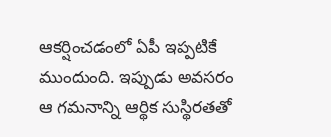ఆకర్షించడంలో ఏపీ ఇప్పటికే ముందుంది. ఇప్పుడు అవసరం ఆ గమనాన్ని ఆర్థిక సుస్థిరతతో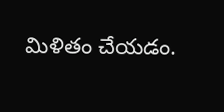మిళితం చేయడం.